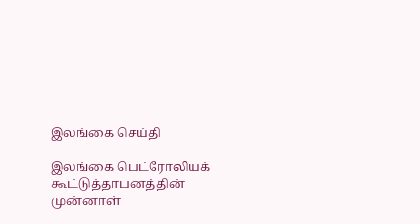இலங்கை செய்தி

இலங்கை பெட்ரோலியக் கூட்டுத்தாபனத்தின் முன்னாள்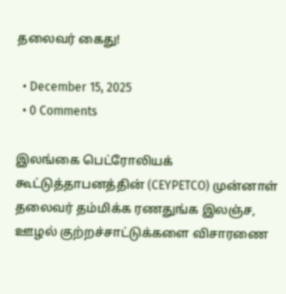தலைவர் கைது!

  • December 15, 2025
  • 0 Comments

இலங்கை பெட்ரோலியக் கூட்டுத்தாபனத்தின் (CEYPETCO) முன்னாள் தலைவர் தம்மிக்க ரணதுங்க இலஞ்ச, ஊழல் குற்றச்சாட்டுக்களை விசாரணை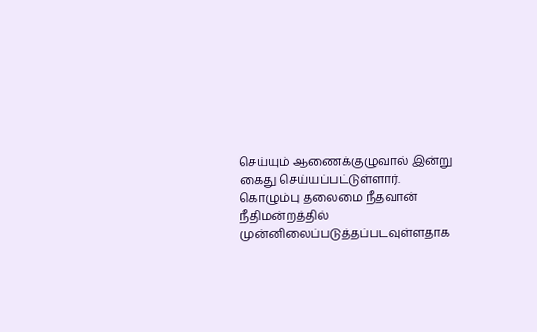செய்யும் ஆணைக்குழுவால் இன்று கைது செய்யப்பட்டுள்ளார். கொழும்பு தலைமை நீதவான் நீதிமன்றத்தில் முன்னிலைப்படுத்தப்படவுள்ளதாக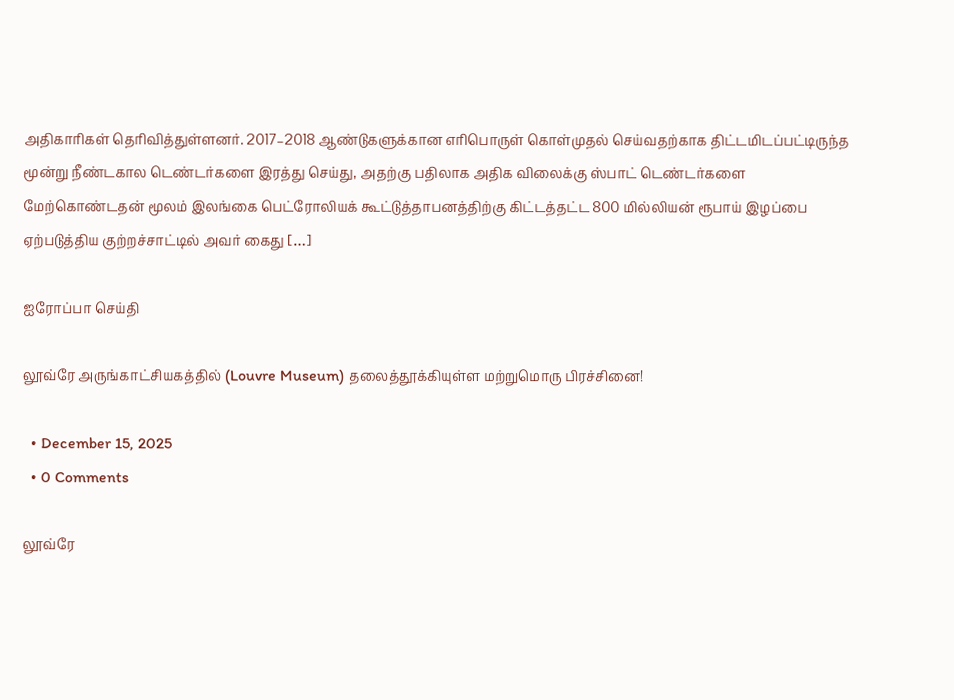அதிகாரிகள் தெரிவித்துள்ளனர். 2017–2018 ஆண்டுகளுக்கான எரிபொருள் கொள்முதல் செய்வதற்காக திட்டமிடப்பட்டிருந்த மூன்று நீண்டகால டெண்டர்களை இரத்து செய்து, அதற்கு பதிலாக அதிக விலைக்கு ஸ்பாட் டெண்டர்களை மேற்கொண்டதன் மூலம் இலங்கை பெட்ரோலியக் கூட்டுத்தாபனத்திற்கு கிட்டத்தட்ட 800 மில்லியன் ரூபாய் இழப்பை ஏற்படுத்திய குற்றச்சாட்டில் அவர் கைது […]

ஐரோப்பா செய்தி

லூவ்ரே அருங்காட்சியகத்தில் (Louvre Museum) தலைத்தூக்கியுள்ள மற்றுமொரு பிரச்சினை!

  • December 15, 2025
  • 0 Comments

லூவ்ரே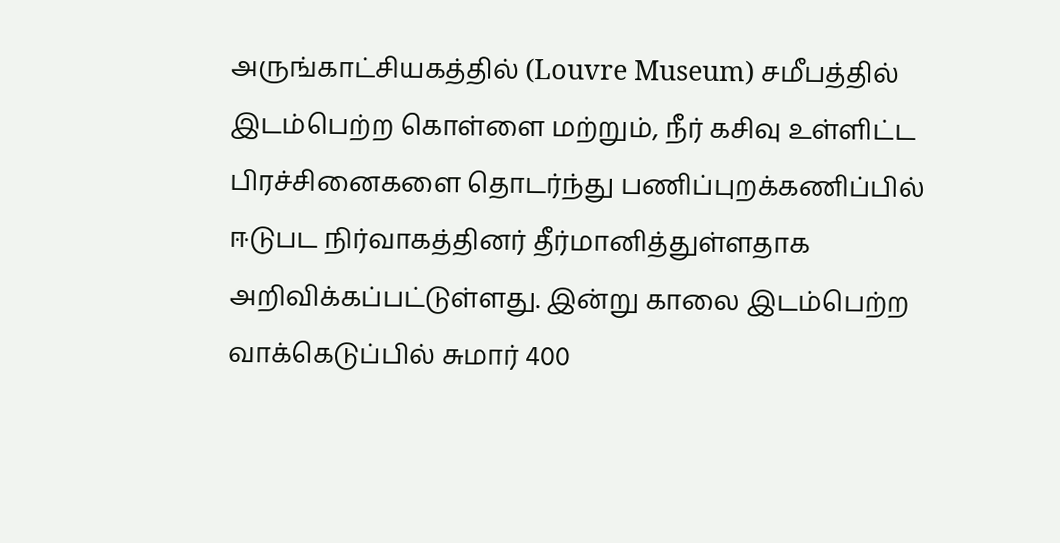அருங்காட்சியகத்தில் (Louvre Museum) சமீபத்தில் இடம்பெற்ற கொள்ளை மற்றும், நீர் கசிவு உள்ளிட்ட பிரச்சினைகளை தொடர்ந்து பணிப்புறக்கணிப்பில் ஈடுபட நிர்வாகத்தினர் தீர்மானித்துள்ளதாக அறிவிக்கப்பட்டுள்ளது. இன்று காலை இடம்பெற்ற வாக்கெடுப்பில் சுமார் 400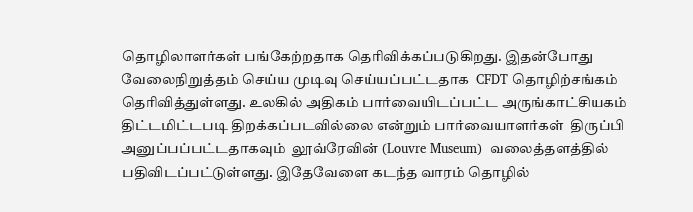தொழிலாளர்கள் பங்கேற்றதாக தெரிவிக்கப்படுகிறது. இதன்போது வேலைநிறுத்தம் செய்ய முடிவு செய்யப்பட்டதாக  CFDT தொழிற்சங்கம் தெரிவித்துள்ளது. உலகில் அதிகம் பார்வையிடப்பட்ட அருங்காட்சியகம் திட்டமிட்டபடி திறக்கப்படவில்லை என்றும் பார்வையாளர்கள்  திருப்பி அனுப்பப்பட்டதாகவும்  லூவ்ரேவின் (Louvre Museum)  வலைத்தளத்தில் பதிவிடப்பட்டுள்ளது. இதேவேளை கடந்த வாரம் தொழில்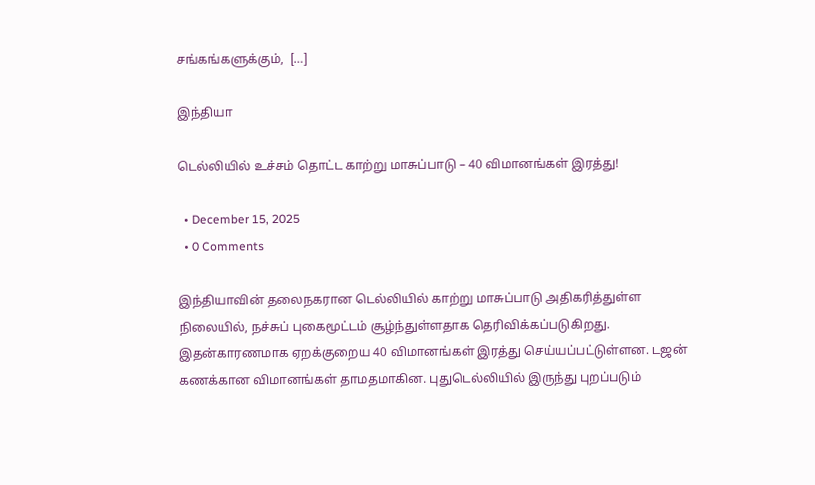சங்கங்களுக்கும்,  […]

இந்தியா

டெல்லியில் உச்சம் தொட்ட காற்று மாசுப்பாடு – 40 விமானங்கள் இரத்து!

  • December 15, 2025
  • 0 Comments

இந்தியாவின் தலைநகரான டெல்லியில் காற்று மாசுப்பாடு அதிகரித்துள்ள நிலையில், நச்சுப் புகைமூட்டம் சூழ்ந்துள்ளதாக தெரிவிக்கப்படுகிறது. இதன்காரணமாக ஏறக்குறைய 40 விமானங்கள் இரத்து செய்யப்பட்டுள்ளன. டஜன் கணக்கான விமானங்கள் தாமதமாகின. புதுடெல்லியில் இருந்து புறப்படும்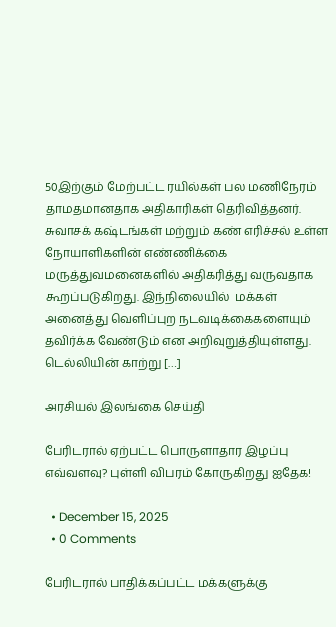50இற்கும் மேற்பட்ட ரயில்கள் பல மணிநேரம் தாமதமானதாக அதிகாரிகள் தெரிவித்தனர். சுவாசக் கஷ்டங்கள் மற்றும் கண் எரிச்சல் உள்ள நோயாளிகளின் எண்ணிக்கை மருத்துவமனைகளில் அதிகரித்து வருவதாக கூறப்படுகிறது. இந்நிலையில்  மக்கள் அனைத்து வெளிப்புற நடவடிக்கைகளையும் தவிர்க்க வேண்டும் என அறிவுறுத்தியுள்ளது. டெல்லியின் காற்று […]

அரசியல் இலங்கை செய்தி

பேரிடரால் ஏற்பட்ட பொருளாதார இழப்பு எவ்வளவு? புள்ளி விபரம் கோருகிறது ஐதேக!

  • December 15, 2025
  • 0 Comments

பேரிடரால் பாதிக்கப்பட்ட மக்களுக்கு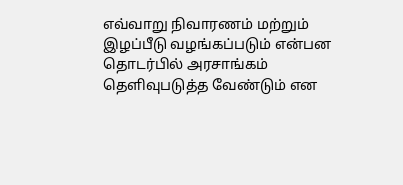எவ்வாறு நிவாரணம் மற்றும் இழப்பீடு வழங்கப்படும் என்பன தொடர்பில் அரசாங்கம் தெளிவுபடுத்த வேண்டும் என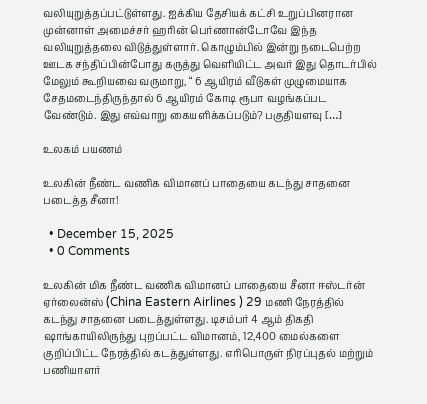வலியுறுத்தப்பட்டுள்ளது. ஐக்கிய தேசியக் கட்சி உறுப்பினரான முன்னாள் அமைச்சர் ஹரின் பெர்ணான்டோவே இந்த வலியுறுத்தலை விடுத்துள்ளார். கொழும்பில் இன்று நடைபெற்ற ஊடக சந்திப்பின்போது கருத்து வெளியிட்ட அவர் இது தொடர்பில் மேலும் கூறியவை வருமாறு, “ 6 ஆயிரம் வீடுகள் முழுமையாக சேதமடைந்திருந்தால் 6 ஆயிரம் கோடி ரூபா வழங்கப்பட வேண்டும். இது எவ்வாறு கையளிக்கப்படும்? பகுதியளவு […]

உலகம் பயணம்

உலகின் நீண்ட வணிக விமானப் பாதையை கடந்து சாதனை படைத்த சீனா!

  • December 15, 2025
  • 0 Comments

உலகின் மிக நீண்ட வணிக விமானப் பாதையை சீனா ஈஸ்டர்ன் ஏர்லைன்ஸ் (China Eastern Airlines ) 29 மணி நேரத்தில் கடந்து சாதனை படைத்துள்ளது. டிசம்பர் 4 ஆம் திகதி ஷாங்காயிலிருந்து புறப்பட்ட விமானம், 12,400 மைல்களை குறிப்பிட்ட நேரத்தில் கடத்துள்ளது. எரிபொருள் நிரப்புதல் மற்றும் பணியாளர்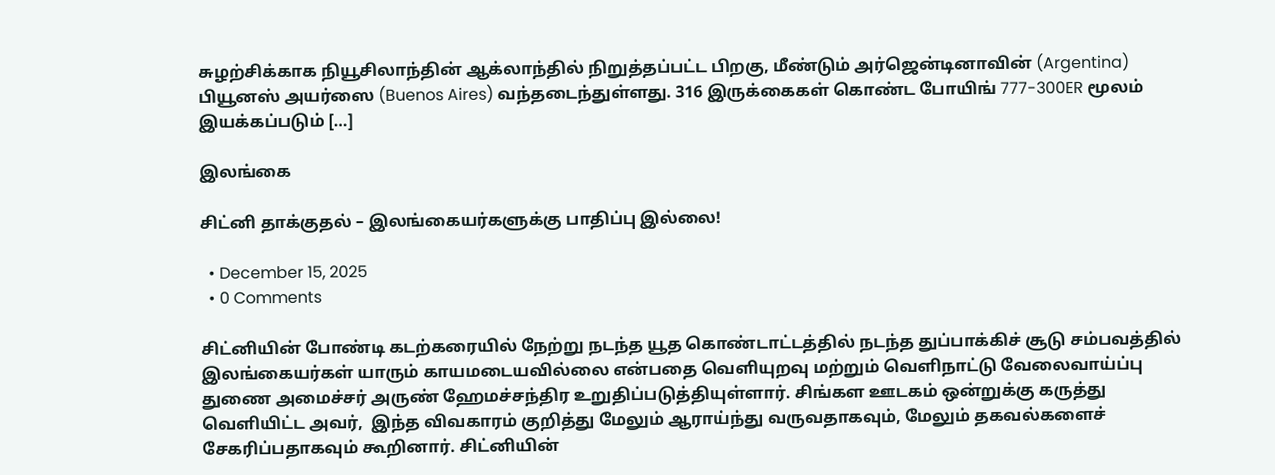சுழற்சிக்காக நியூசிலாந்தின் ஆக்லாந்தில் நிறுத்தப்பட்ட பிறகு, மீண்டும் அர்ஜென்டினாவின் (Argentina) பியூனஸ் அயர்ஸை (Buenos Aires) வந்தடைந்துள்ளது. 316 இருக்கைகள் கொண்ட போயிங் 777-300ER மூலம் இயக்கப்படும் […]

இலங்கை

சிட்னி தாக்குதல் – இலங்கையர்களுக்கு பாதிப்பு இல்லை!

  • December 15, 2025
  • 0 Comments

சிட்னியின் போண்டி கடற்கரையில் நேற்று நடந்த யூத கொண்டாட்டத்தில் நடந்த துப்பாக்கிச் சூடு சம்பவத்தில் இலங்கையர்கள் யாரும் காயமடையவில்லை என்பதை வெளியுறவு மற்றும் வெளிநாட்டு வேலைவாய்ப்பு துணை அமைச்சர் அருண் ஹேமச்சந்திர உறுதிப்படுத்தியுள்ளார். சிங்கள ஊடகம் ஒன்றுக்கு கருத்து வெளியிட்ட அவர்,  இந்த விவகாரம் குறித்து மேலும் ஆராய்ந்து வருவதாகவும், மேலும் தகவல்களைச் சேகரிப்பதாகவும் கூறினார். சிட்னியின்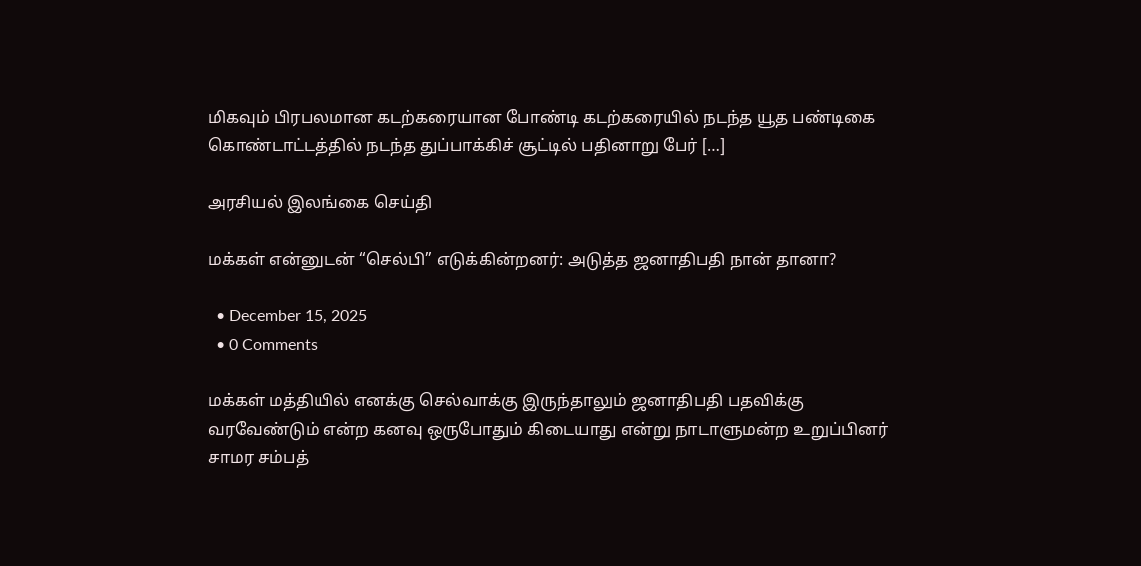மிகவும் பிரபலமான கடற்கரையான போண்டி கடற்கரையில் நடந்த யூத பண்டிகை கொண்டாட்டத்தில் நடந்த துப்பாக்கிச் சூட்டில் பதினாறு பேர் […]

அரசியல் இலங்கை செய்தி

மக்கள் என்னுடன் “செல்பி” எடுக்கின்றனர்: அடுத்த ஜனாதிபதி நான் தானா?

  • December 15, 2025
  • 0 Comments

மக்கள் மத்தியில் எனக்கு செல்வாக்கு இருந்தாலும் ஜனாதிபதி பதவிக்கு வரவேண்டும் என்ற கனவு ஒருபோதும் கிடையாது என்று நாடாளுமன்ற உறுப்பினர் சாமர சம்பத்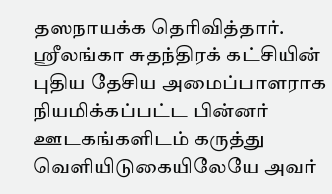தஸநாயக்க தெரிவித்தார். ஸ்ரீலங்கா சுதந்திரக் கட்சியின் புதிய தேசிய அமைப்பாளராக நியமிக்கப்பட்ட பின்னர் ஊடகங்களிடம் கருத்து வெளியிடுகையிலேயே அவர்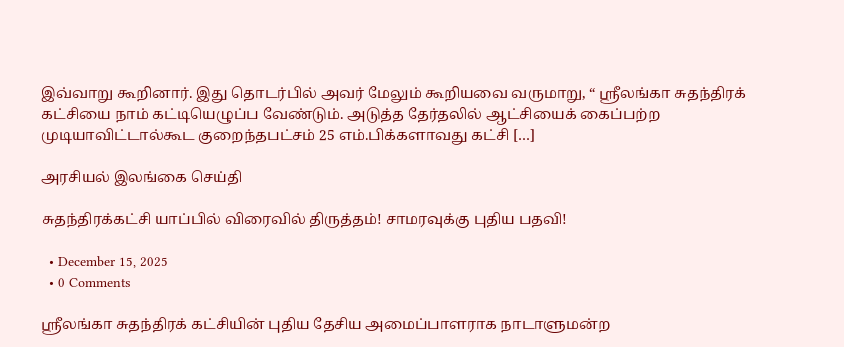இவ்வாறு கூறினார். இது தொடர்பில் அவர் மேலும் கூறியவை வருமாறு, “ ஸ்ரீலங்கா சுதந்திரக் கட்சியை நாம் கட்டியெழுப்ப வேண்டும். அடுத்த தேர்தலில் ஆட்சியைக் கைப்பற்ற முடியாவிட்டால்கூட குறைந்தபட்சம் 25 எம்.பிக்களாவது கட்சி […]

அரசியல் இலங்கை செய்தி

சுதந்திரக்கட்சி யாப்பில் விரைவில் திருத்தம்! சாமரவுக்கு புதிய பதவி!

  • December 15, 2025
  • 0 Comments

ஸ்ரீலங்கா சுதந்திரக் கட்சியின் புதிய தேசிய அமைப்பாளராக நாடாளுமன்ற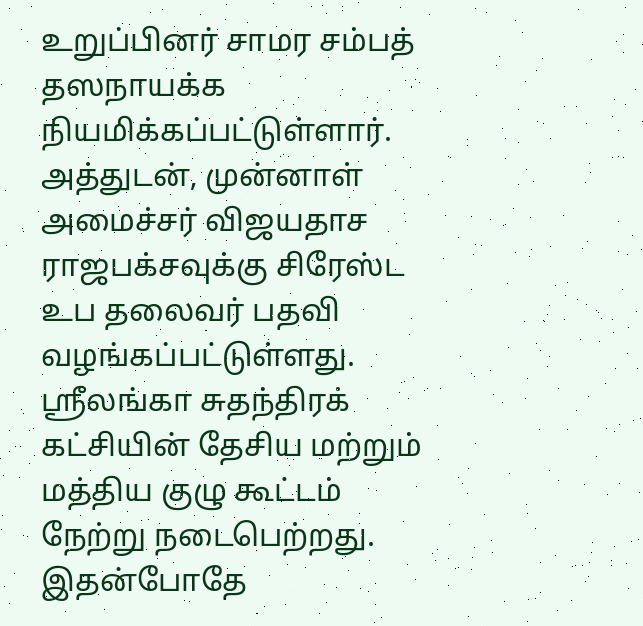உறுப்பினர் சாமர சம்பத் தஸநாயக்க நியமிக்கப்பட்டுள்ளார். அத்துடன், முன்னாள் அமைச்சர் விஜயதாச ராஜபக்சவுக்கு சிரேஸ்ட உப தலைவர் பதவி வழங்கப்பட்டுள்ளது. ஸ்ரீலங்கா சுதந்திரக் கட்சியின் தேசிய மற்றும் மத்திய குழு கூட்டம் நேற்று நடைபெற்றது. இதன்போதே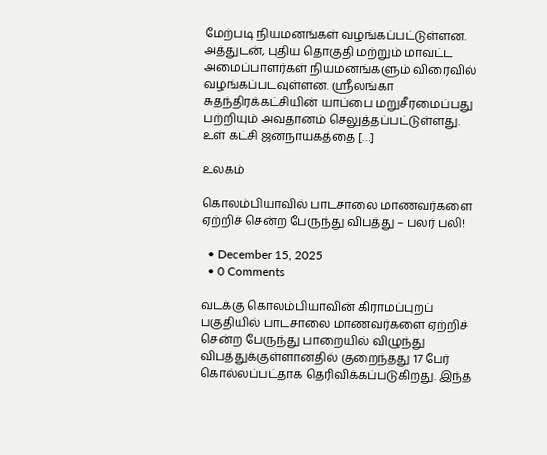மேற்படி நியமனங்கள் வழங்கப்பட்டுள்ளன. அத்துடன், புதிய தொகுதி மற்றும் மாவட்ட அமைப்பாளர்கள் நியமனங்களும் விரைவில் வழங்கப்படவுள்ளன. ஸ்ரீலங்கா சுதந்திரக்கட்சியின் யாப்பை மறுசீரமைப்பது பற்றியும் அவதானம் செலுத்தப்பட்டுள்ளது. உள் கட்சி ஜனநாயகத்தை […]

உலகம்

கொலம்பியாவில் பாடசாலை மாணவர்களை ஏற்றிச் சென்ற பேருந்து விபத்து – பலர் பலி!

  • December 15, 2025
  • 0 Comments

வடக்கு கொலம்பியாவின் கிராமப்புறப் பகுதியில் பாடசாலை மாணவர்களை ஏற்றிச் சென்ற பேருந்து பாறையில் விழுந்து விபத்துக்குள்ளானதில் குறைந்தது 17 பேர் கொல்லப்பட்தாக தெரிவிக்கப்படுகிறது. இந்த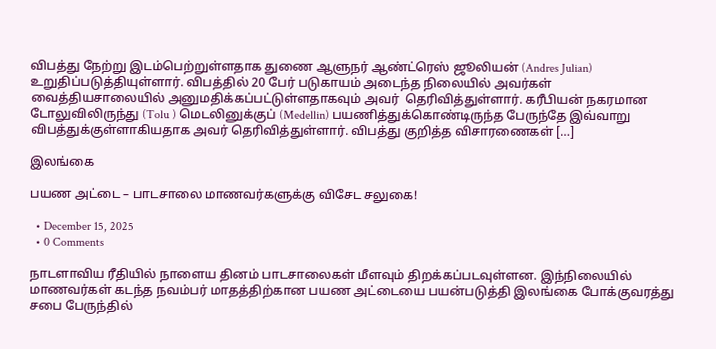விபத்து நேற்று இடம்பெற்றுள்ளதாக துணை ஆளுநர் ஆண்ட்ரெஸ் ஜூலியன் (Andres Julian)  உறுதிப்படுத்தியுள்ளார். விபத்தில் 20 பேர் படுகாயம் அடைந்த நிலையில் அவர்கள் வைத்தியசாலையில் அனுமதிக்கப்பட்டுள்ளதாகவும் அவர்  தெரிவித்துள்ளார். கரீபியன் நகரமான டோலுவிலிருந்து (Tolu ) மெடலினுக்குப் (Medellin) பயணித்துக்கொண்டிருந்த பேருந்தே இவ்வாறு விபத்துக்குள்ளாகியதாக அவர் தெரிவித்துள்ளார். விபத்து குறித்த விசாரணைகள் […]

இலங்கை

பயண அட்டை – பாடசாலை மாணவர்களுக்கு விசேட சலுகை!

  • December 15, 2025
  • 0 Comments

நாடளாவிய ரீதியில் நாளைய தினம் பாடசாலைகள் மீளவும் திறக்கப்படவுள்ளன. இந்நிலையில் மாணவர்கள் கடந்த நவம்பர் மாதத்திற்கான பயண அட்டையை பயன்படுத்தி இலங்கை போக்குவரத்து சபை பேருந்தில்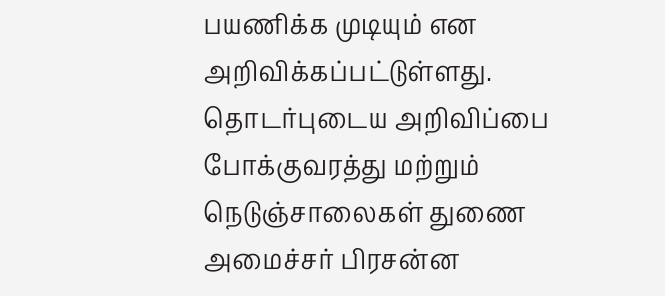பயணிக்க முடியும் என அறிவிக்கப்பட்டுள்ளது. தொடர்புடைய அறிவிப்பை போக்குவரத்து மற்றும் நெடுஞ்சாலைகள் துணை அமைச்சர் பிரசன்ன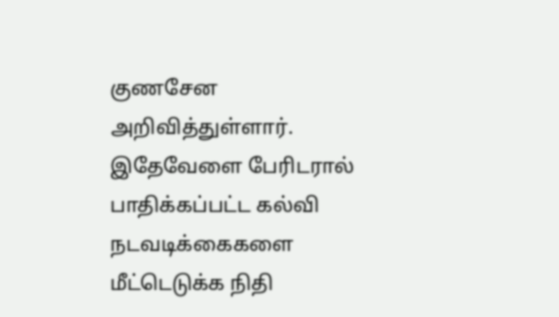குணசேன அறிவித்துள்ளார். இதேவேளை பேரிடரால் பாதிக்கப்பட்ட கல்வி நடவடிக்கைகளை மீட்டெடுக்க நிதி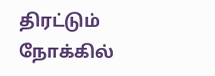திரட்டும் நோக்கில்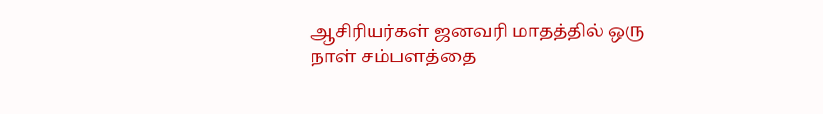ஆசிரியர்கள் ஜனவரி மாதத்தில் ஒரு நாள் சம்பளத்தை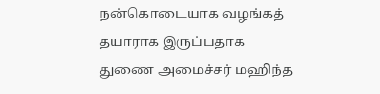நன்கொடையாக வழங்கத் தயாராக இருப்பதாக துணை அமைச்சர் மஹிந்த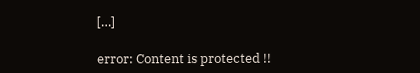[…]

error: Content is protected !!